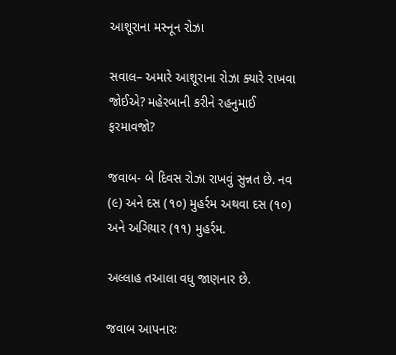આશૂરાના મસ્નૂન રોઝા

સવાલ– અમારે આશૂરાના રોઝા ક્યારે રાખવા જોઈએ? મહેરબાની કરીને રહનુમાઈ ફરમાવજો?

જવાબ- બે દિવસ રોઝા રાખવું સુન્નત છે. નવ (૯) અને દસ (૧૦) મુહર્રમ અથવા દસ (૧૦) અને અગિયાર (૧૧) મુહર્રમ.

અલ્લાહ તઆલા વધુ જાણનાર છે.

જવાબ આપનારઃ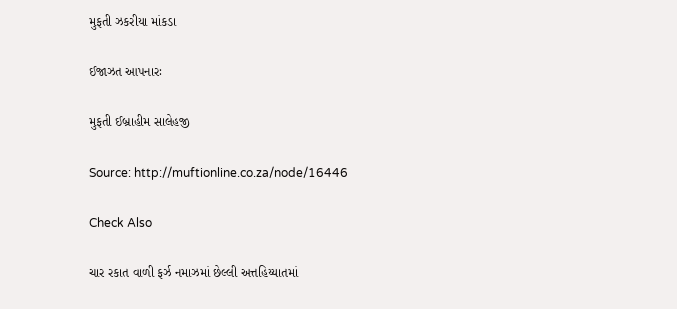મુફતી ઝકરીયા માંકડા

ઈજાઝત આપનારઃ

મુફતી ઈબ્રાહીમ સાલેહજી

Source: http://muftionline.co.za/node/16446

Check Also

ચાર રકાત વાળી ફર્ઝ નમાઝમાં છેલ્લી અત્તહિય્યાતમાં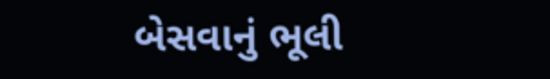બેસવાનું ભૂલી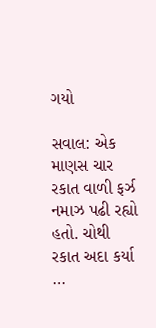ગયો

સવાલ: એક માણસ ચાર રકાત વાળી ફર્ઝ નમાઝ પઢી રહ્યો હતો. ચોથી રકાત અદા કર્યા …